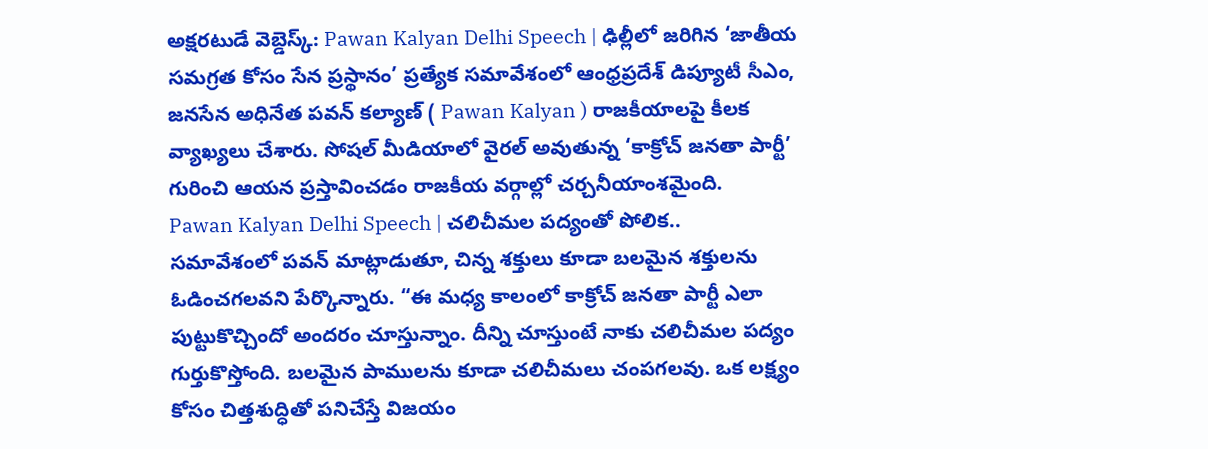అక్షరటుడే వెబ్డెస్క్: Pawan Kalyan Delhi Speech | ఢిల్లీలో జరిగిన ‘జాతీయ సమగ్రత కోసం సేన ప్రస్థానం’ ప్రత్యేక సమావేశంలో ఆంధ్రప్రదేశ్ డిప్యూటీ సీఎం, జనసేన అధినేత పవన్ కల్యాణ్ ( Pawan Kalyan ) రాజకీయాలపై కీలక వ్యాఖ్యలు చేశారు. సోషల్ మీడియాలో వైరల్ అవుతున్న ‘కాక్రోచ్ జనతా పార్టీ’ గురించి ఆయన ప్రస్తావించడం రాజకీయ వర్గాల్లో చర్చనీయాంశమైంది.
Pawan Kalyan Delhi Speech | చలిచీమల పద్యంతో పోలిక..
సమావేశంలో పవన్ మాట్లాడుతూ, చిన్న శక్తులు కూడా బలమైన శక్తులను ఓడించగలవని పేర్కొన్నారు. “ఈ మధ్య కాలంలో కాక్రోచ్ జనతా పార్టీ ఎలా పుట్టుకొచ్చిందో అందరం చూస్తున్నాం. దీన్ని చూస్తుంటే నాకు చలిచీమల పద్యం గుర్తుకొస్తోంది. బలమైన పాములను కూడా చలిచీమలు చంపగలవు. ఒక లక్ష్యం కోసం చిత్తశుద్ధితో పనిచేస్తే విజయం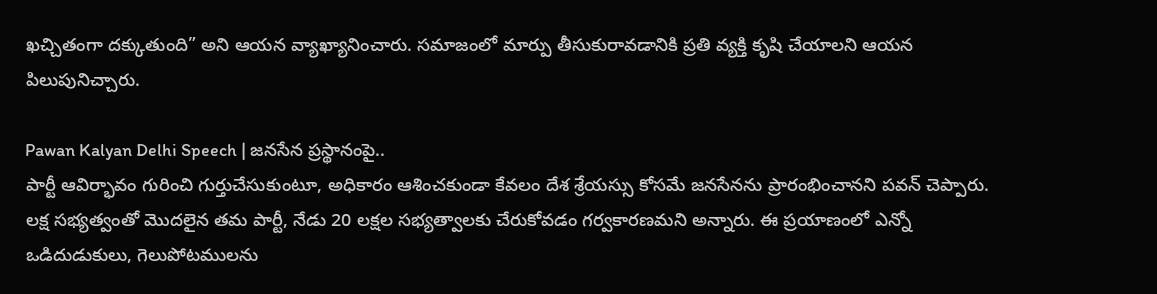ఖచ్చితంగా దక్కుతుంది” అని ఆయన వ్యాఖ్యానించారు. సమాజంలో మార్పు తీసుకురావడానికి ప్రతి వ్యక్తి కృషి చేయాలని ఆయన పిలుపునిచ్చారు.

Pawan Kalyan Delhi Speech | జనసేన ప్రస్థానంపై..
పార్టీ ఆవిర్భావం గురించి గుర్తుచేసుకుంటూ, అధికారం ఆశించకుండా కేవలం దేశ శ్రేయస్సు కోసమే జనసేనను ప్రారంభించానని పవన్ చెప్పారు. లక్ష సభ్యత్వంతో మొదలైన తమ పార్టీ, నేడు 20 లక్షల సభ్యత్వాలకు చేరుకోవడం గర్వకారణమని అన్నారు. ఈ ప్రయాణంలో ఎన్నో ఒడిదుడుకులు, గెలుపోటములను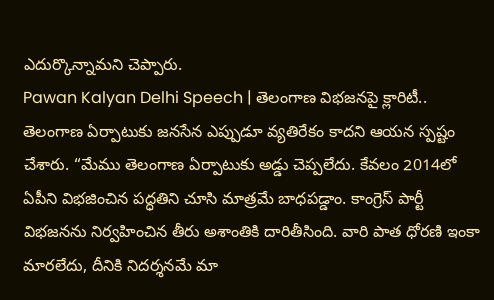ఎదుర్కొన్నామని చెప్పారు.
Pawan Kalyan Delhi Speech | తెలంగాణ విభజనపై క్లారిటీ..
తెలంగాణ ఏర్పాటుకు జనసేన ఎప్పుడూ వ్యతిరేకం కాదని ఆయన స్పష్టం చేశారు. “మేము తెలంగాణ ఏర్పాటుకు అడ్డు చెప్పలేదు. కేవలం 2014లో ఏపీని విభజించిన పద్ధతిని చూసి మాత్రమే బాధపడ్డాం. కాంగ్రెస్ పార్టీ విభజనను నిర్వహించిన తీరు అశాంతికి దారితీసింది. వారి పాత ధోరణి ఇంకా మారలేదు, దీనికి నిదర్శనమే మా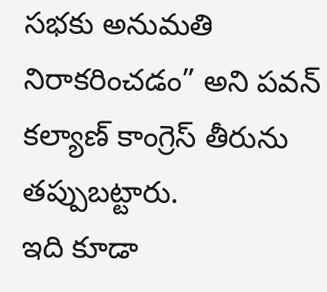సభకు అనుమతి నిరాకరించడం” అని పవన్ కల్యాణ్ కాంగ్రెస్ తీరును తప్పుబట్టారు.
ఇది కూడా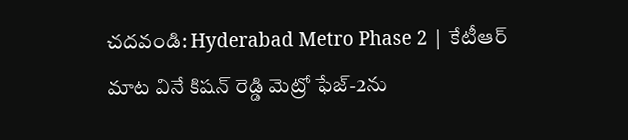చదవండి: Hyderabad Metro Phase 2 | కేటీఆర్ మాట వినే కిషన్ రెడ్డి మెట్రో ఫేజ్-2ను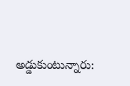అడ్డుకుంటున్నారు: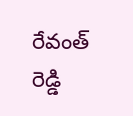రేవంత్ రెడ్డి